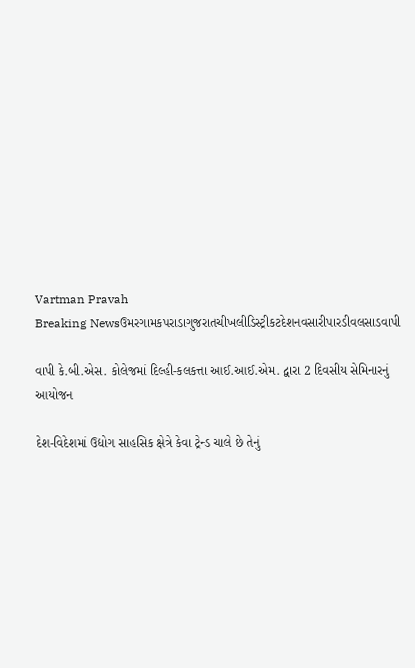Vartman Pravah
Breaking Newsઉમરગામકપરાડાગુજરાતચીખલીડિસ્ટ્રીકટદેશનવસારીપારડીવલસાડવાપી

વાપી કે.બી.એસ. કોલેજમાં દિલ્‍હી-કલકત્તા આઈ.આઈ.એમ. દ્વારા 2 દિવસીય સેમિનારનું આયોજન

દેશ-વિદેશમાં ઉદ્યોગ સાહસિક ક્ષેત્રે કેવા ટ્રેન્‍ડ ચાલે છે તેનું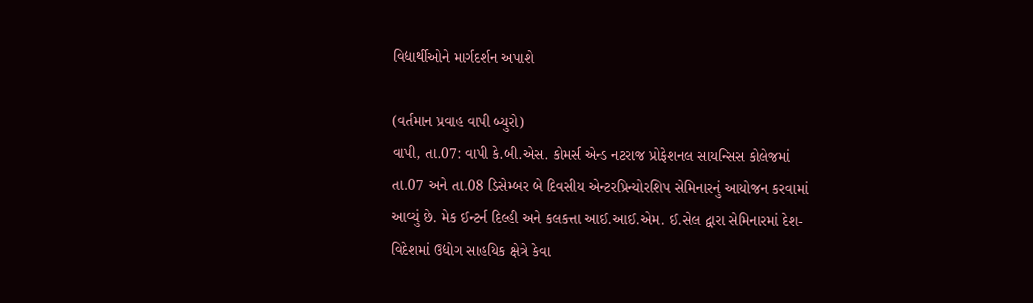વિદ્યાર્થીઓને માર્ગદર્શન અપાશે

(વર્તમાન પ્રવાહ વાપી બ્‍યુરો)
વાપી, તા.07: વાપી કે.બી.એસ. કોમર્સ એન્‍ડ નટરાજ પ્રોફેશનલ સાયન્‍સિસ કોલેજમાં તા.07 અને તા.08 ડિસેમ્‍બર બે દિવસીય એન્‍ટરપ્રિન્‍યોરશિપ સેમિનારનું આયોજન કરવામાં આવ્‍યું છે. મેક ઈન્‍ટર્ન દિલ્‍હી અને કલકત્તા આઈ.આઈ.એમ. ઈ.સેલ દ્વારા સેમિનારમાં દેશ-વિદેશમાં ઉદ્યોગ સાહયિક ક્ષેત્રે કેવા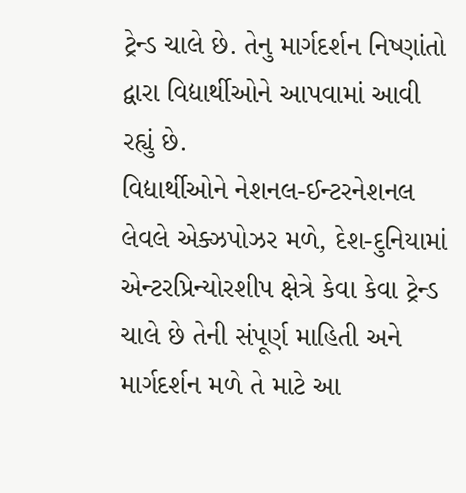ટ્રેન્‍ડ ચાલે છે. તેનુ માર્ગદર્શન નિષ્‍ણાંતો દ્વારા વિદ્યાર્થીઓને આપવામાં આવી રહ્યું છે.
વિદ્યાર્થીઓને નેશનલ-ઈન્‍ટરનેશનલ લેવલે એક્‍ઝપોઝર મળે, દેશ-દુનિયામાં એન્‍ટરપ્રિન્‍યોરશીપ ક્ષેત્રે કેવા કેવા ટ્રેન્‍ડ ચાલે છે તેની સંપૂર્ણ માહિતી અને માર્ગદર્શન મળે તે માટે આ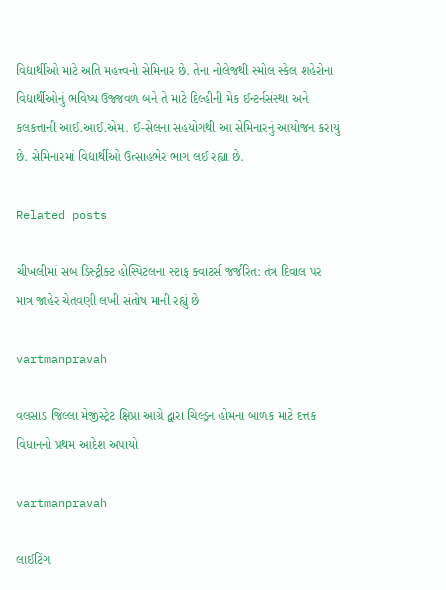વિદ્યાર્થીઓ માટે અતિ મહત્ત્વનો સેમિનાર છે. તેના નોલેજથી સ્‍મોલ સ્‍કેલ શહેરોના વિદ્યાર્થીઓનું ભવિષ્‍ય ઉજ્જવળ બને તે માટે દિલ્‍હીની મેક ઈન્‍ટર્નસંસ્‍થા અને કલકત્તાની આઈ.આઈ.એમ. ઈ-સેલના સહયોગથી આ સેમિનારનું આયોજન કરાયું છે. સેમિનારમાં વિદ્યાર્થીઓ ઉત્‍સાહભેર ભાગ લઈ રહ્યા છે.

Related posts

ચીખલીમાં સબ ડિસ્‍ટ્રીક્‍ટ હોસ્‍પિટલના સ્‍ટાફ ક્‍વાટર્સ જર્જરિત: તંત્ર દિવાલ પર માત્ર જાહેર ચેતવણી લખી સંતોષ માની રહ્યું છે

vartmanpravah

વલસાડ જિલ્લા મેજીસ્ટ્રેટ ક્ષિપ્રા આગ્રે દ્વારા ચિલ્ડ્રન હોમના બાળક માટે દત્તક વિધાનનો પ્રથમ આદેશ અપાયો

vartmanpravah

લાઈટિંગ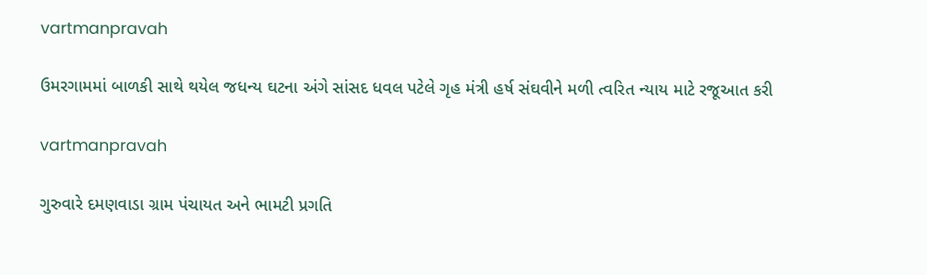vartmanpravah

ઉમરગામમાં બાળકી સાથે થયેલ જધન્‍ય ઘટના અંગે સાંસદ ધવલ પટેલે ગૃહ મંત્રી હર્ષ સંઘવીને મળી ત્‍વરિત ન્‍યાય માટે રજૂઆત કરી

vartmanpravah

ગુરુવારે દમણવાડા ગ્રામ પંચાયત અને ભામટી પ્રગતિ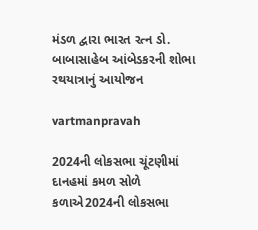મંડળ દ્વારા ભારત રત્‍ન ડો. બાબાસાહેબ આંબેડકરની શોભા રથયાત્રાનું આયોજન

vartmanpravah

2024ની લોકસભા ચૂંટણીમાં દાનહમાં કમળ સોળે કળાએ2024ની લોકસભા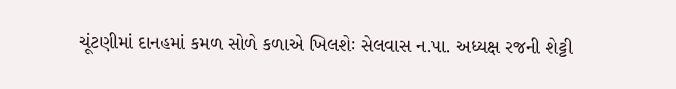ચૂંટણીમાં દાનહમાં કમળ સોળે કળાએ ખિલશેઃ સેલવાસ ન.પા. અધ્‍યક્ષ રજની શેટ્ટી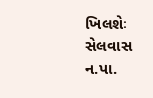ખિલશેઃ સેલવાસ ન.પા.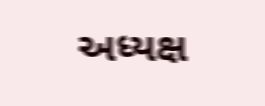અધ્‍યક્ષ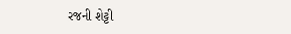રજની શેટ્ટી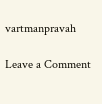vartmanpravah

Leave a Comment